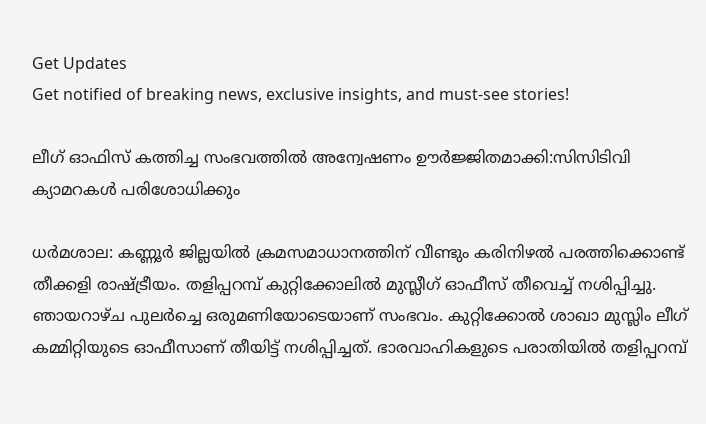Get Updates
Get notified of breaking news, exclusive insights, and must-see stories!

ലീഗ് ഓഫിസ് കത്തിച്ച സംഭവത്തില്‍ അന്വേഷണം ഊര്‍ജ്ജിതമാക്കി:സിസിടിവി ക്യാമറകള്‍ പരിശോധിക്കും

ധര്‍മശാല: കണ്ണൂര്‍ ജില്ലയില്‍ ക്രമസമാധാനത്തിന് വീണ്ടും കരിനിഴല്‍ പരത്തിക്കൊണ്ട് തീക്കളി രാഷ്ട്രീയം. തളിപ്പറമ്പ് കുറ്റിക്കോലില്‍ മുസ്ലീഗ് ഓഫീസ് തീവെച്ച് നശിപ്പിച്ചു. ഞായറാഴ്ച പുലര്‍ച്ചെ ഒരുമണിയോടെയാണ് സംഭവം. കുറ്റിക്കോല്‍ ശാഖാ മുസ്ലിം ലീഗ് കമ്മിറ്റിയുടെ ഓഫീസാണ് തീയിട്ട് നശിപ്പിച്ചത്. ഭാരവാഹികളുടെ പരാതിയില്‍ തളിപ്പറമ്പ്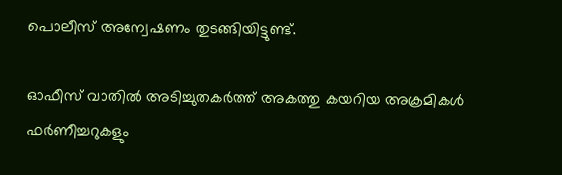പൊലീസ് അന്വേഷണം തുടങ്ങിയിട്ടുണ്ട്.

ഓഫീസ് വാതില്‍ അടിച്ചുതകര്‍ത്ത് അകത്തു കയറിയ അക്രമികള്‍ ഫര്‍ണീച്ചറുകളും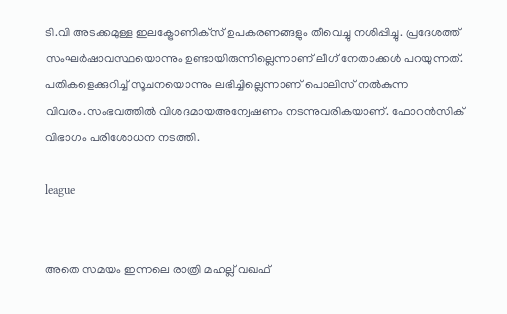ടി.വി അടക്കമുള്ള ഇലക്ട്രോണിക്‌സ് ഉപകരണങ്ങളും തീവെച്ചു നശിപ്പിച്ചു. പ്രദേശത്ത് സംഘര്‍ഷാവസ്ഥയൊന്നും ഉണ്ടായിരുന്നില്ലെന്നാണ് ലീഗ് നേതാക്കള്‍ പറയുന്നത്. പതികളെക്കുറിച്ച് സൂചനയൊന്നും ലഭിച്ചില്ലെന്നാണ് പൊലിസ് നല്‍കുന്ന വിവരം.സംഭവത്തില്‍ വിശദമായഅന്വേഷണം നടന്നുവരികയാണ്. ഫോറന്‍സിക് വിഭാഗം പരിശോധന നടത്തി.

league


അതെ സമയം ഇന്നലെ രാത്രി മഹല്ല് വഖഫ്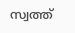സ്വത്ത്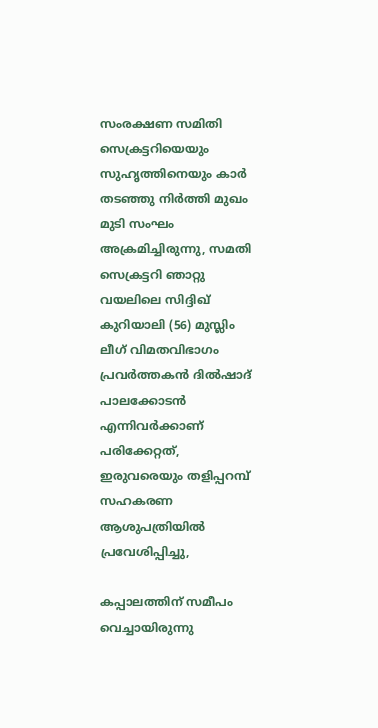സംരക്ഷണ സമിതി സെക്രട്ടറിയെയും സുഹൃത്തിനെയും കാര്‍ തടഞ്ഞു നിര്‍ത്തി മുഖം മുടി സംഘം അക്രമിച്ചിരുന്നു, സമതി സെക്രട്ടറി ഞാറ്റു വയലിലെ സിദ്ദിഖ് കുറിയാലി (56) മുസ്ലിം ലീഗ് വിമതവിഭാഗം പ്രവര്‍ത്തകന്‍ ദില്‍ഷാദ് പാലക്കോടന്‍ എന്നിവര്‍ക്കാണ് പരിക്കേറ്റത്, ഇരുവരെയും തളിപ്പറമ്പ് സഹകരണ ആശുപത്രിയില്‍ പ്രവേശിപ്പിച്ചു,

കപ്പാലത്തിന് സമീപം വെച്ചായിരുന്നു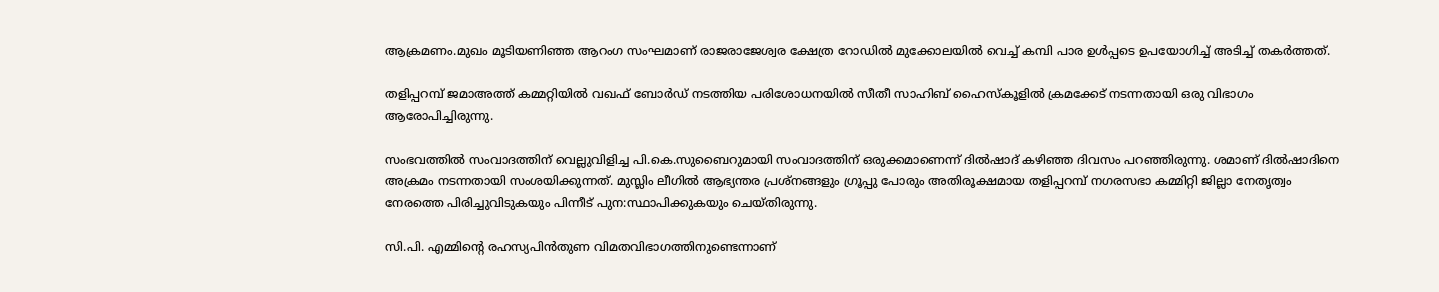ആക്രമണം.മുഖം മൂടിയണിഞ്ഞ ആറംഗ സംഘമാണ് രാജരാജേശ്വര ക്ഷേത്ര റോഡില്‍ മുക്കോലയില്‍ വെച്ച് കമ്പി പാര ഉള്‍പ്പടെ ഉപയോഗിച്ച് അടിച്ച് തകര്‍ത്തത്.

തളിപ്പറമ്പ് ജമാഅത്ത് കമ്മറ്റിയില്‍ വഖഫ് ബോര്‍ഡ് നടത്തിയ പരിശോധനയില്‍ സീതീ സാഹിബ് ഹൈസ്‌കൂളില്‍ ക്രമക്കേട് നടന്നതായി ഒരു വിഭാഗം ആരോപിച്ചിരുന്നു.

സംഭവത്തില്‍ സംവാദത്തിന് വെല്ലുവിളിച്ച പി.കെ.സുബൈറുമായി സംവാദത്തിന് ഒരുക്കമാണെന്ന് ദില്‍ഷാദ് കഴിഞ്ഞ ദിവസം പറഞ്ഞിരുന്നു. ശമാണ് ദില്‍ഷാദിനെ അക്രമം നടന്നതായി സംശയിക്കുന്നത്. മുസ്ലിം ലീഗില്‍ ആഭ്യന്തര പ്രശ്നങ്ങളും ഗ്രൂപ്പു പോരും അതിരൂക്ഷമായ തളിപ്പറമ്പ് നഗരസഭാ കമ്മിറ്റി ജില്ലാ നേതൃത്വം നേരത്തെ പിരിച്ചുവിടുകയും പിന്നീട് പുന:സ്ഥാപിക്കുകയും ചെയ്തിരുന്നു.

സി.പി. എമ്മിന്റെ രഹസ്യപിന്‍തുണ വിമതവിഭാഗത്തിനുണ്ടെന്നാണ്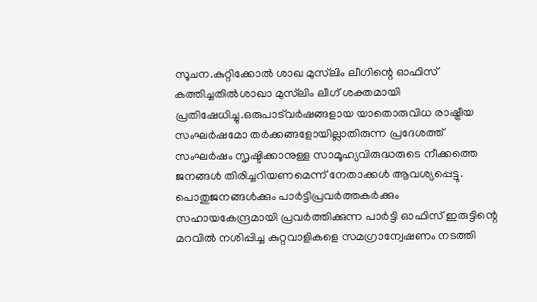സൂചന.കുറ്റിക്കോല്‍ ശാഖ മുസ്‌ലിം ലീഗിന്റെ ഓഫിസ് കത്തിച്ചതില്‍ശാഖാ മുസ്‌ലിം ലീഗ് ശക്തമായി പ്രതിഷേധിച്ചു.ഒരുപാട്‌വര്‍ഷങ്ങളായ യാതൊരുവിധ രാഷ്ട്രീയ സംഘര്‍ഷമോ തര്‍ക്കങ്ങളോയില്ലാതിരുന്ന പ്രദേശത്ത് സംഘര്‍ഷം സൃഷ്ടിക്കാനുള്ള സാമൂഹ്യവിരുദ്ധരുടെ നീക്കത്തെ ജനങ്ങള്‍ തിരിച്ചറിയണമെന്ന് നേതാക്കള്‍ ആവശ്യപ്പെട്ടു. പൊതുജനങ്ങള്‍ക്കും പാര്‍ട്ടിപ്രവര്‍ത്തകര്‍ക്കും സഹായകേന്ദ്രമായി പ്രവര്‍ത്തിക്കുന്ന പാര്‍ട്ടി ഓഫിസ് ഇരുട്ടിന്റെ മറവില്‍ നശിപ്പിച്ച കുറ്റവാളികളെ സമഗ്രാന്വേഷണം നടത്തി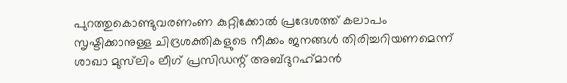പുറത്തുകൊണ്ടുവരണംണ കുറ്റിക്കോല്‍ പ്രദേശത്ത് കലാപം സൃഷ്ടിക്കാനുള്ള ചിദ്രശക്തികളുടെ നീക്കം ജനങ്ങള്‍ തിരിച്ചറിയണമെന്ന് ശാഖാ മുസ്‌ലിം ലീഗ് പ്രസിഡന്റ് അബ്ദുറഹ്‌മാന്‍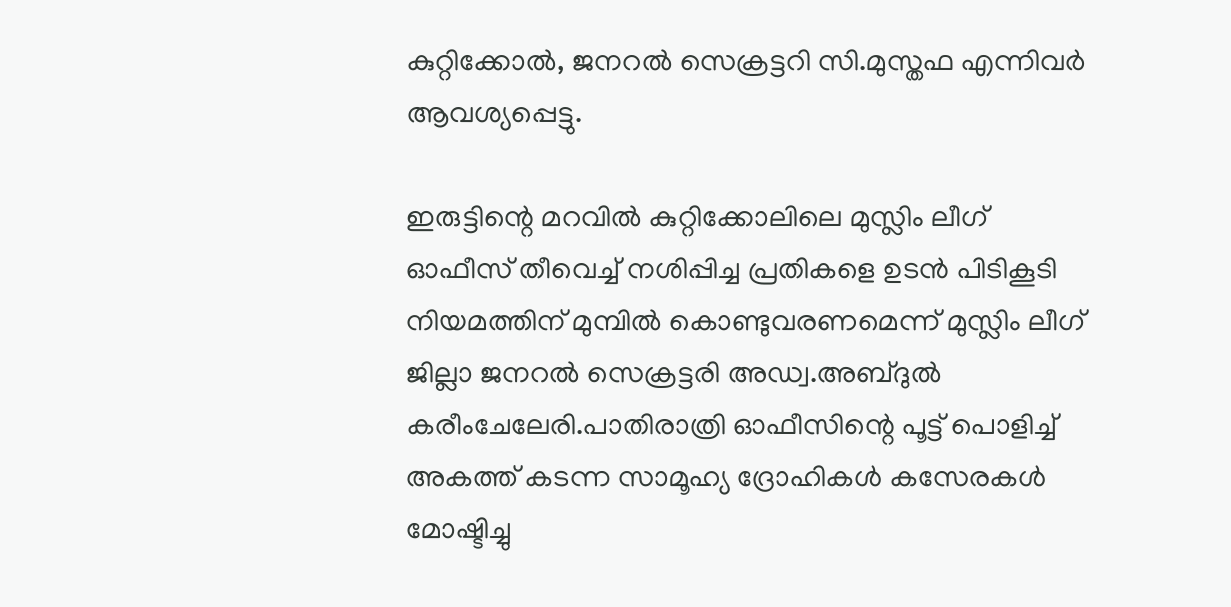കുറ്റിക്കോല്‍, ജനറല്‍ സെക്രട്ടറി സി.മുസ്തഫ എന്നിവര്‍ ആവശ്യപ്പെട്ടു.

ഇരുട്ടിന്റെ മറവില്‍ കുറ്റിക്കോലിലെ മുസ്ലിം ലീഗ് ഓഫീസ് തീവെച്ച് നശിപ്പിച്ച പ്രതികളെ ഉടന്‍ പിടികൂടി നിയമത്തിന് മുമ്പില്‍ കൊണ്ടുവരണമെന്ന് മുസ്ലിം ലീഗ് ജില്ലാ ജനറല്‍ സെക്രട്ടരി അഡ്വ.അബ്ദുല്‍ കരീംചേലേരി.പാതിരാത്രി ഓഫീസിന്റെ പൂട്ട് പൊളിച്ച് അകത്ത് കടന്ന സാമൂഹ്യ ദ്രോഹികള്‍ കസേരകള്‍ മോഷ്ടിച്ചു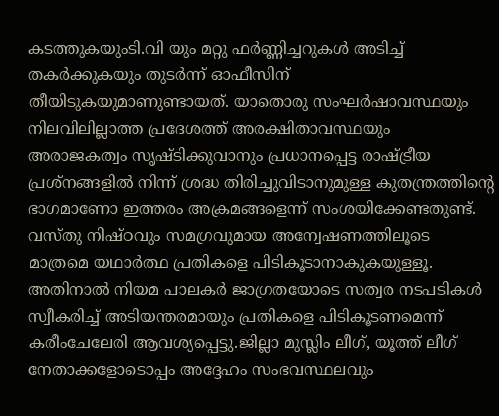കടത്തുകയുംടി.വി യും മറ്റു ഫര്‍ണ്ണിച്ചറുകള്‍ അടിച്ച് തകര്‍ക്കുകയും തുടര്‍ന്ന് ഓഫീസിന് തീയിടുകയുമാണുണ്ടായത്. യാതൊരു സംഘര്‍ഷാവസ്ഥയും നിലവിലില്ലാത്ത പ്രദേശത്ത് അരക്ഷിതാവസ്ഥയും അരാജകത്വം സൃഷ്ടിക്കുവാനും പ്രധാനപ്പെട്ട രാഷ്ട്രീയ പ്രശ്‌നങ്ങളില്‍ നിന്ന് ശ്രദ്ധ തിരിച്ചുവിടാനുമുള്ള കുതന്ത്രത്തിന്റെ ഭാഗമാണോ ഇത്തരം അക്രമങ്ങളെന്ന് സംശയിക്കേണ്ടതുണ്ട്. വസ്തു നിഷ്ഠവും സമഗ്രവുമായ അന്വേഷണത്തിലൂടെ മാത്രമെ യഥാര്‍ത്ഥ പ്രതികളെ പിടികൂടാനാകുകയുള്ളൂ. അതിനാല്‍ നിയമ പാലകര്‍ ജാഗ്രതയോടെ സത്വര നടപടികള്‍ സ്വീകരിച്ച് അടിയന്തരമായും പ്രതികളെ പിടികൂടണമെന്ന് കരീംചേലേരി ആവശ്യപ്പെട്ടു.ജില്ലാ മുസ്ലിം ലീഗ്, യൂത്ത് ലീഗ് നേതാക്കളോടൊപ്പം അദ്ദേഹം സംഭവസ്ഥലവും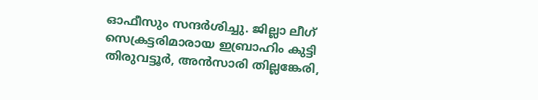ഓഫീസും സന്ദര്‍ശിച്ചു. ജില്ലാ ലീഗ് സെക്രട്ടരിമാരായ ഇബ്രാഹിം കുട്ടി തിരുവട്ടൂര്‍, അന്‍സാരി തില്ലങ്കേരി,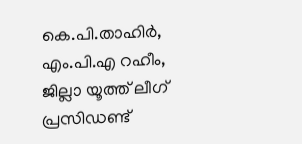കെ.പി.താഹിര്‍, എം.പി.എ റഹീം, ജില്ലാ യൂത്ത് ലീഗ് പ്രസിഡണ്ട്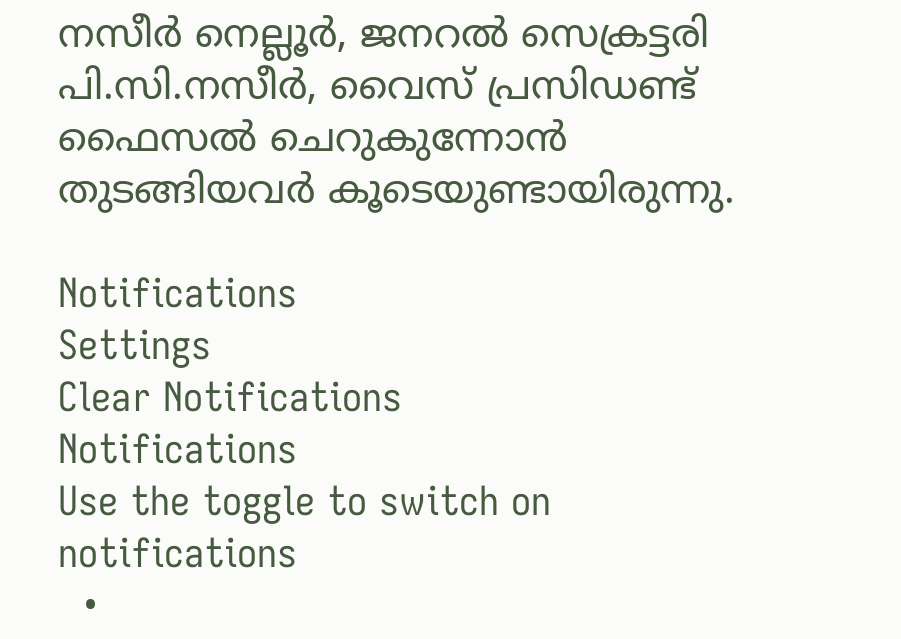നസീര്‍ നെല്ലൂര്‍, ജനറല്‍ സെക്രട്ടരി പി.സി.നസീര്‍, വൈസ് പ്രസിഡണ്ട് ഫൈസല്‍ ചെറുകുന്നോന്‍ തുടങ്ങിയവര്‍ കൂടെയുണ്ടായിരുന്നു.

Notifications
Settings
Clear Notifications
Notifications
Use the toggle to switch on notifications
  •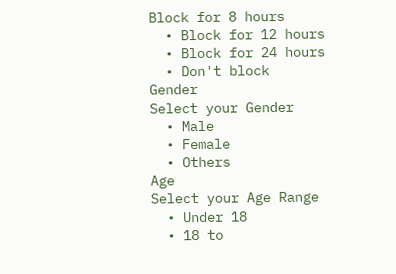Block for 8 hours
  • Block for 12 hours
  • Block for 24 hours
  • Don't block
Gender
Select your Gender
  • Male
  • Female
  • Others
Age
Select your Age Range
  • Under 18
  • 18 to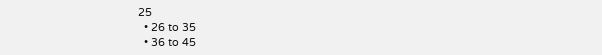25
  • 26 to 35
  • 36 to 45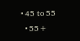• 45 to 55
  • 55+